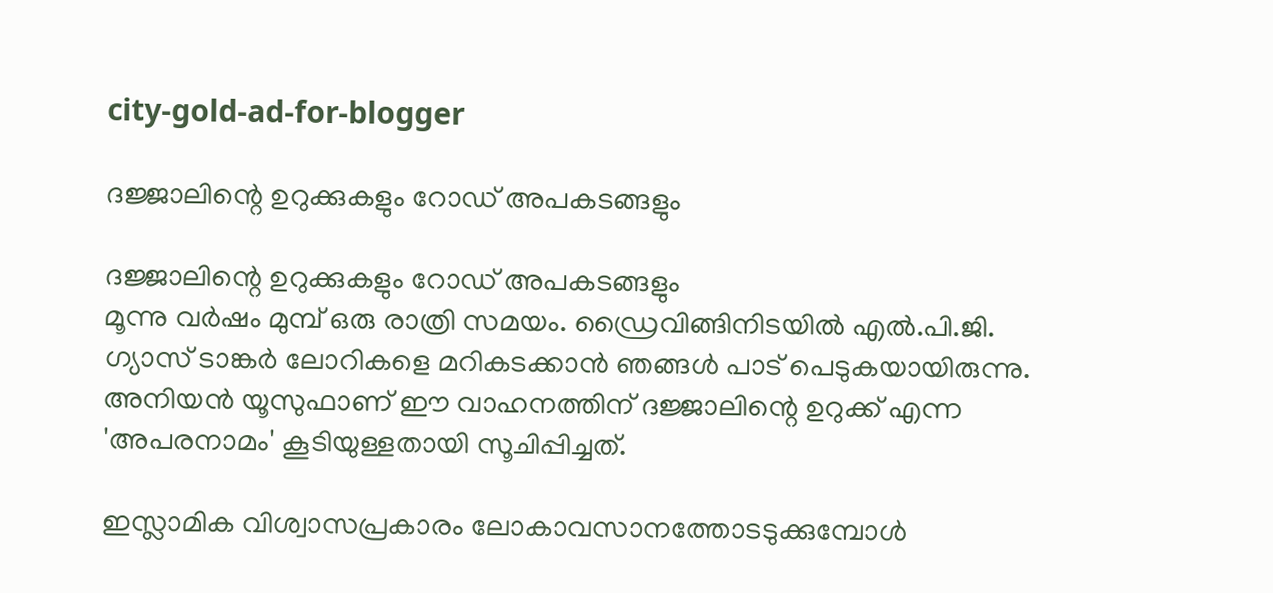city-gold-ad-for-blogger

ദജ്ജാലിന്റെ ഉറുക്കുകളും റോഡ് അപകടങ്ങളും

ദജ്ജാലിന്റെ ഉറുക്കുകളും റോഡ് അപകടങ്ങളും
മൂന്നു വര്‍ഷം മുമ്പ് ഒരു രാത്രി സമയം. ഡ്രൈവിങ്ങിനിടയില്‍ എല്‍.പി.ജി. ഗ്യാസ് ടാങ്കര്‍ ലോറികളെ മറികടക്കാന്‍ ഞങ്ങള്‍ പാട് പെടുകയായിരുന്നു. അനിയന്‍ യൂസുഫാണ് ഈ വാഹനത്തിന് ദജ്ജാലിന്റെ ഉറുക്ക് എന്ന 'അപരനാമം' കൂടിയുള്ളതായി സൂചിപ്പിച്ചത്.

ഇസ്ലാമിക വിശ്വാസപ്രകാരം ലോകാവസാനത്തോടടുക്കുമ്പോള്‍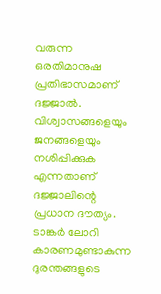വരുന്ന ഒരതിമാനുഷ പ്രതിഭാസമാണ് ദജ്ജാല്‍. വിശ്വാസങ്ങളെയും ജനങ്ങളെയും നശിപ്പിക്കുക എന്നതാണ് ദജ്ജാലിന്റെ പ്രധാന ദൗത്യം. ടാങ്കര്‍ ലോറി കാരണമുണ്ടാകുന്ന ദുരന്തങ്ങളുടെ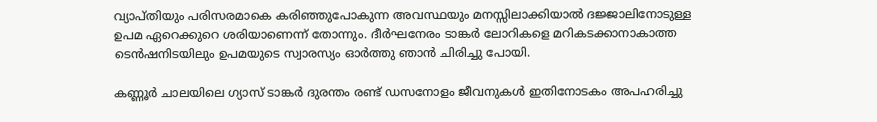വ്യാപ്തിയും പരിസരമാകെ കരിഞ്ഞുപോകുന്ന അവസ്ഥയും മനസ്സിലാക്കിയാല്‍ ദജ്ജാലിനോടുള്ള ഉപമ ഏറെക്കുറെ ശരിയാണെന്ന് തോന്നും. ദീര്‍ഘനേരം ടാങ്കര്‍ ലോറികളെ മറികടക്കാനാകാത്ത ടെന്‍ഷനിടയിലും ഉപമയുടെ സ്വാരസ്യം ഓര്‍ത്തു ഞാന്‍ ചിരിച്ചു പോയി.

കണ്ണൂര്‍ ചാലയിലെ ഗ്യാസ് ടാങ്കര്‍ ദുരന്തം രണ്ട് ഡസനോളം ജീവനുകള്‍ ഇതിനോടകം അപഹരിച്ചു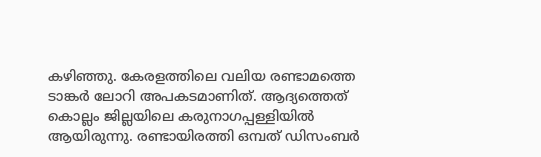കഴിഞ്ഞു. കേരളത്തിലെ വലിയ രണ്ടാമത്തെ ടാങ്കര്‍ ലോറി അപകടമാണിത്. ആദ്യത്തെത് കൊല്ലം ജില്ലയിലെ കരുനാഗപ്പള്ളിയില്‍ ആയിരുന്നു. രണ്ടായിരത്തി ഒമ്പത് ഡിസംബര്‍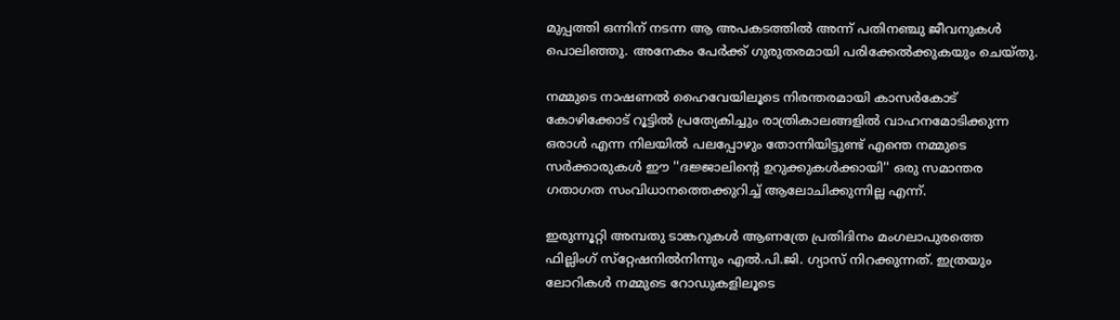മുപ്പത്തി ഒന്നിന് നടന്ന ആ അപകടത്തില്‍ അന്ന് പതിനഞ്ചു ജീവനുകള്‍ പൊലിഞ്ഞു. അനേകം പേര്‍ക്ക് ഗുരുതരമായി പരിക്കേല്‍ക്കുകയും ചെയ്തു.

നമ്മുടെ നാഷണല്‍ ഹൈവേയിലൂടെ നിരന്തരമായി കാസര്‍കോട് കോഴിക്കോട് റൂട്ടില്‍ പ്രത്യേകിച്ചും രാത്രികാലങ്ങളില്‍ വാഹനമോടിക്കുന്ന ഒരാള്‍ എന്ന നിലയില്‍ പലപ്പോഴും തോന്നിയിട്ടുണ്ട് എന്തെ നമ്മുടെ സര്‍ക്കാരുകള്‍ ഈ ''ദജ്ജാലിന്റെ ഉറുക്കുകള്‍ക്കായി'' ഒരു സമാന്തര ഗതാഗത സംവിധാനത്തെക്കുറിച്ച്‌ ആലോചിക്കുന്നില്ല എന്ന്.

ഇരുന്നൂറ്റി അമ്പതു ടാങ്കറുകള്‍ ആണത്രേ പ്രതിദിനം മംഗലാപുരത്തെ ഫില്ലിംഗ് സ്‌റ്റേഷനില്‍നിന്നും എല്‍.പി.ജി. ഗ്യാസ് നിറക്കുന്നത്. ഇത്രയും ലോറികള്‍ നമ്മുടെ റോഡുകളിലൂടെ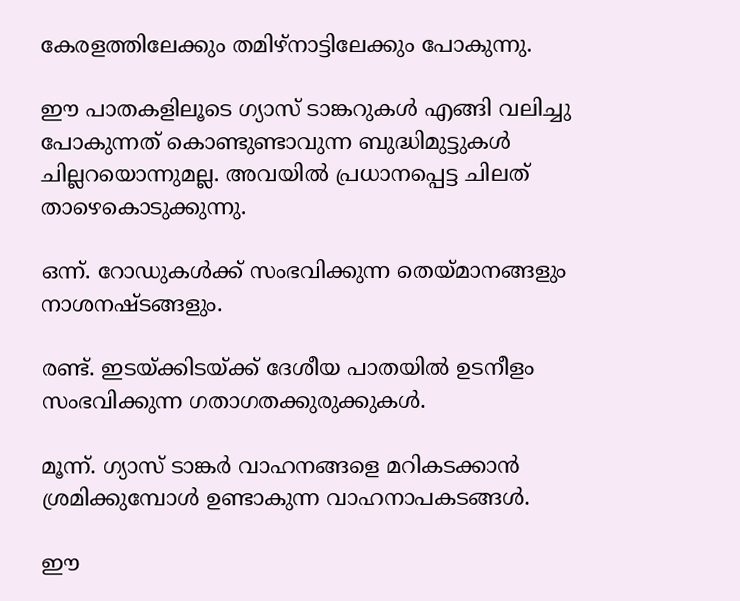കേരളത്തിലേക്കും തമിഴ്‌നാട്ടിലേക്കും പോകുന്നു.

ഈ പാതകളിലൂടെ ഗ്യാസ് ടാങ്കറുകള്‍ എങ്ങി വലിച്ചു പോകുന്നത് കൊണ്ടുണ്ടാവുന്ന ബുദ്ധിമുട്ടുകള്‍ ചില്ലറയൊന്നുമല്ല. അവയില്‍ പ്രധാനപ്പെട്ട ചിലത് താഴെകൊടുക്കുന്നു.

ഒന്ന്. റോഡുകള്‍ക്ക് സംഭവിക്കുന്ന തെയ്മാനങ്ങളും നാശനഷ്ടങ്ങളും.

രണ്ട്. ഇടയ്ക്കിടയ്ക്ക് ദേശീയ പാതയില്‍ ഉടനീളം സംഭവിക്കുന്ന ഗതാഗതക്കുരുക്കുകള്‍.

മൂന്ന്. ഗ്യാസ് ടാങ്കര്‍ വാഹനങ്ങളെ മറികടക്കാന്‍ ശ്രമിക്കുമ്പോള്‍ ഉണ്ടാകുന്ന വാഹനാപകടങ്ങള്‍.

ഈ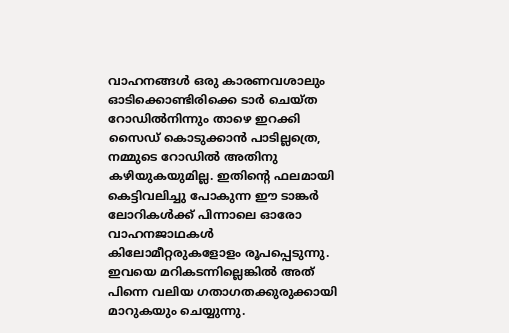വാഹനങ്ങള്‍ ഒരു കാരണവശാലും ഓടിക്കൊണ്ടിരിക്കെ ടാര്‍ ചെയ്ത റോഡില്‍നിന്നും താഴെ ഇറക്കി സൈഡ് കൊടുക്കാന്‍ പാടില്ലത്രെ, നമ്മുടെ റോഡില്‍ അതിനു കഴിയുകയുമില്ല. ഇതിന്റെ ഫലമായി കെട്ടിവലിച്ചു പോകുന്ന ഈ ടാങ്കര്‍ ലോറികള്‍ക്ക് പിന്നാലെ ഓരോ വാഹനജാഥകള്‍ കിലോമീറ്റരുകളോളം രൂപപ്പെടുന്നു. ഇവയെ മറികടന്നില്ലെങ്കില്‍ അത് പിന്നെ വലിയ ഗതാഗതക്കുരുക്കായി മാറുകയും ചെയ്യുന്നു.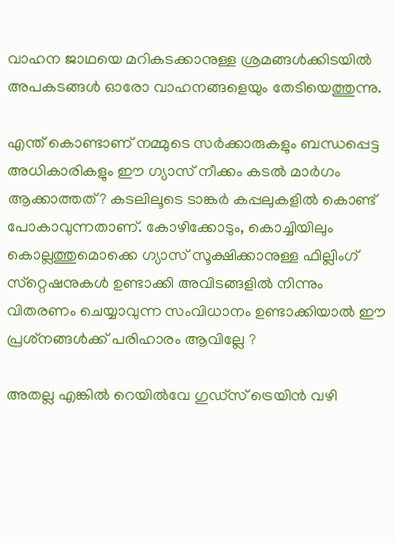വാഹന ജാഥയെ മറികടക്കാനുള്ള ശ്രമങ്ങള്‍ക്കിടയില്‍ അപകടങ്ങള്‍ ഓരോ വാഹനങ്ങളെയും തേടിയെത്തുന്നു.

എന്ത് കൊണ്ടാണ് നമ്മുടെ സര്‍ക്കാരുകളും ബന്ധപ്പെട്ട അധികാരികളും ഈ ഗ്യാസ് നീക്കം കടല്‍ മാര്‍ഗം ആക്കാത്തത്? കടലിലൂടെ ടാങ്കര്‍ കപ്പലുകളില്‍ കൊണ്ട് പോകാവുന്നതാണ്. കോഴിക്കോടും, കൊച്ചിയിലും കൊല്ലത്തുമൊക്കെ ഗ്യാസ് സൂക്ഷിക്കാനുള്ള ഫില്ലിംഗ് സ്‌റ്റെഷനുകള്‍ ഉണ്ടാക്കി അവിടങ്ങളില്‍ നിന്നും വിതരണം ചെയ്യാവുന്ന സംവിധാനം ഉണ്ടാക്കിയാല്‍ ഈ പ്രശ്‌നങ്ങള്‍ക്ക് പരിഹാരം ആവില്ലേ ?

അതല്ല എങ്കില്‍ റെയില്‍വേ ഗുഡ്‌സ് ട്രെയിന്‍ വഴി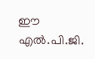ഈ എല്‍.പി.ജി.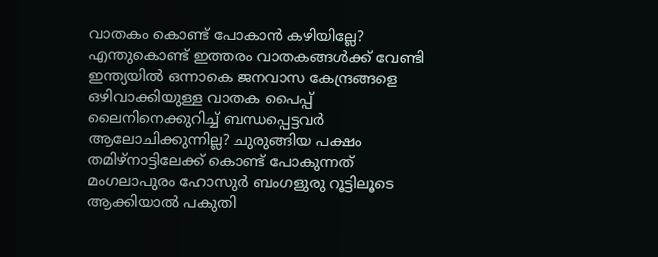വാതകം കൊണ്ട് പോകാന്‍ കഴിയില്ലേ? എന്തുകൊണ്ട് ഇത്തരം വാതകങ്ങള്‍ക്ക് വേണ്ടി ഇന്ത്യയില്‍ ഒന്നാകെ ജനവാസ കേന്ദ്രങ്ങളെ ഒഴിവാക്കിയുള്ള വാതക പൈപ്പ് ലൈനിനെക്കുറിച്ച് ബന്ധപ്പെട്ടവര്‍ ആലോചിക്കുന്നില്ല? ചുരുങ്ങിയ പക്ഷം തമിഴ്‌നാട്ടിലേക്ക് കൊണ്ട് പോകുന്നത് മംഗലാപുരം ഹോസുര്‍ ബംഗളുരു റൂട്ടിലൂടെ ആക്കിയാല്‍ പകുതി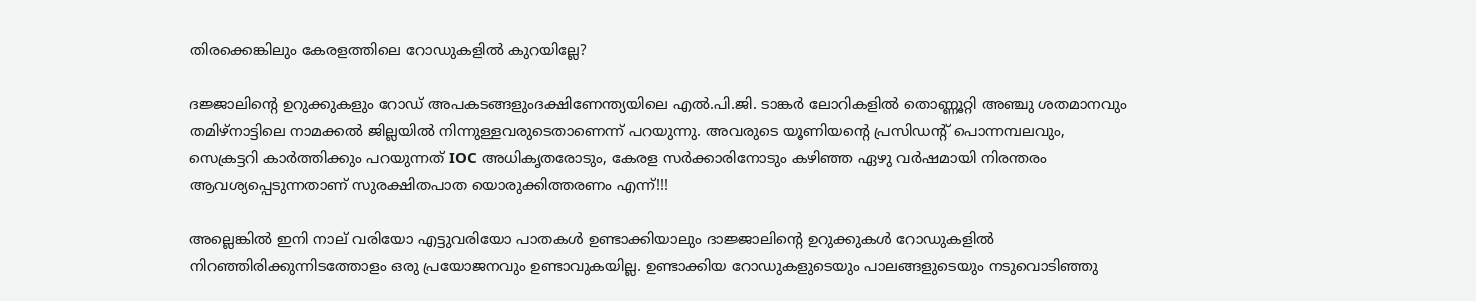തിരക്കെങ്കിലും കേരളത്തിലെ റോഡുകളില്‍ കുറയില്ലേ?

ദജ്ജാലിന്റെ ഉറുക്കുകളും റോഡ് അപകടങ്ങളുംദക്ഷിണേന്ത്യയിലെ എല്‍.പി.ജി. ടാങ്കര്‍ ലോറികളില്‍ തൊണ്ണൂറ്റി അഞ്ചു ശതമാനവും തമിഴ്‌നാട്ടിലെ നാമക്കല്‍ ജില്ലയില്‍ നിന്നുള്ളവരുടെതാണെന്ന് പറയുന്നു. അവരുടെ യൂണിയന്റെ പ്രസിഡന്റ് പൊന്നമ്പലവും, സെക്രട്ടറി കാര്‍ത്തിക്കും പറയുന്നത് IOC അധികൃതരോടും, കേരള സര്‍ക്കാരിനോടും കഴിഞ്ഞ ഏഴു വര്‍ഷമായി നിരന്തരം ആവശ്യപ്പെടുന്നതാണ് സുരക്ഷിതപാത യൊരുക്കിത്തരണം എന്ന്!!!

അല്ലെങ്കില്‍ ഇനി നാല് വരിയോ എട്ടുവരിയോ പാതകള്‍ ഉണ്ടാക്കിയാലും ദാജ്ജാലിന്റെ ഉറുക്കുകള്‍ റോഡുകളില്‍ നിറഞ്ഞിരിക്കുന്നിടത്തോളം ഒരു പ്രയോജനവും ഉണ്ടാവുകയില്ല. ഉണ്ടാക്കിയ റോഡുകളുടെയും പാലങ്ങളുടെയും നടുവൊടിഞ്ഞു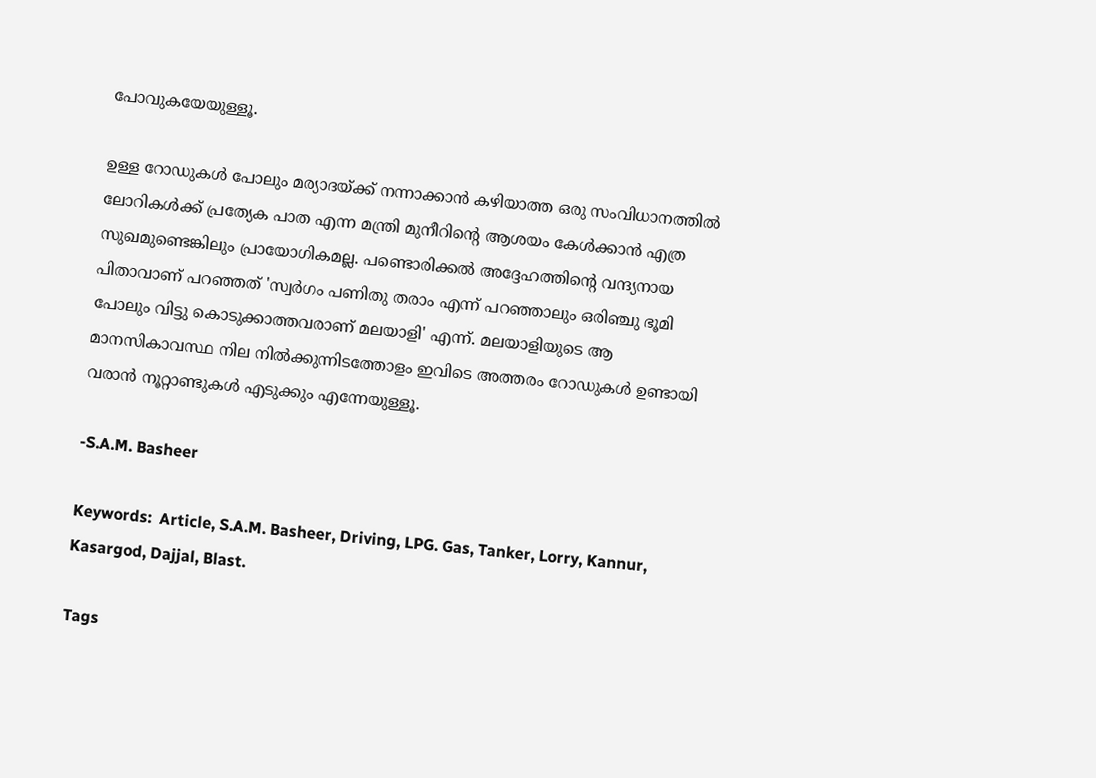പോവുകയേയുള്ളൂ.

ഉള്ള റോഡുകള്‍ പോലും മര്യാദയ്‌ക്ക് നന്നാക്കാന്‍ കഴിയാത്ത ഒരു സംവിധാനത്തില്‍ ലോറികള്‍ക്ക് പ്രത്യേക പാത എന്ന മന്ത്രി മുനീറിന്റെ ആശയം കേള്‍ക്കാന്‍ എത്ര സുഖമുണ്ടെങ്കിലും പ്രായോഗികമല്ല. പണ്ടൊരിക്കല്‍ അദ്ദേഹത്തിന്റെ വന്ദ്യനായ പിതാവാണ് പറഞ്ഞത് 'സ്വര്‍ഗം പണിതു തരാം എന്ന് പറഞ്ഞാലും ഒരിഞ്ചു ഭൂമി പോലും വിട്ടു കൊടുക്കാത്തവരാണ് മലയാളി' എന്ന്. മലയാളിയുടെ ആ മാനസികാവസ്ഥ നില നില്‍ക്കുന്നിടത്തോളം ഇവിടെ അത്തരം റോഡുകള്‍ ഉണ്ടായി വരാന്‍ നൂറ്റാണ്ടുകള്‍ എടുക്കും എന്നേയുള്ളൂ.

-S.A.M. Basheer

Keywords:  Article, S.A.M. Basheer, Driving, LPG. Gas, Tanker, Lorry, Kannur, Kasargod, Dajjal, Blast.

Tags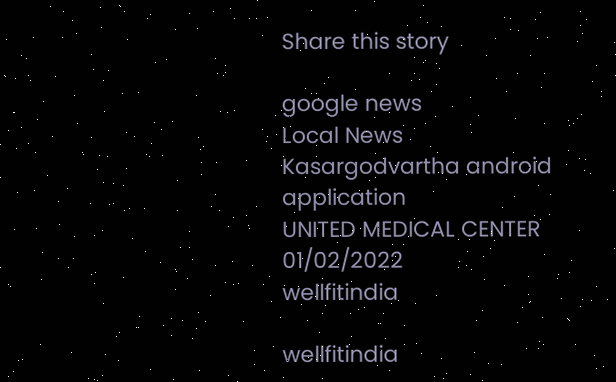Share this story

google news
Local News
Kasargodvartha android application
UNITED MEDICAL CENTER 01/02/2022
wellfitindia

wellfitindia